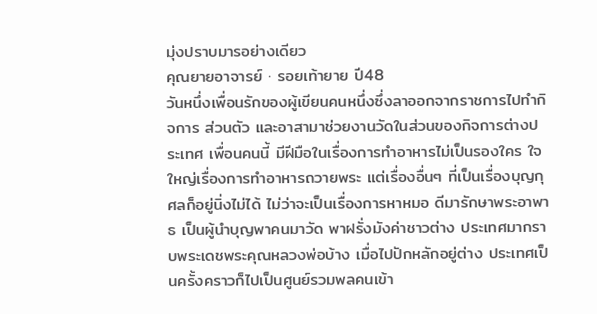มุ่งปราบมารอย่างเดียว
คุณยายอาจารย์ · รอยเท้ายาย ปี48
วันหนึ่งเพื่อนรักของผู้เขียนคนหนึ่งซึ่งลาออกจากราชการไปทำกิจการ ส่วนตัว และอาสามาช่วยงานวัดในส่วนของกิจการต่างประเทศ เพื่อนคนนี้ มีฝีมือในเรื่องการทำอาหารไม่เป็นรองใคร ใจใหญ่เรื่องการทำอาหารถวายพระ แต่เรื่องอื่นๆ ที่เป็นเรื่องบุญกุศลก็อยู่นิ่งไม่ได้ ไม่ว่าจะเป็นเรื่องการหาหมอ ดีมารักษาพระอาพาธ เป็นผู้นำบุญพาคนมาวัด พาฝรั่งมังค่าชาวต่าง ประเทศมากราบพระเดชพระคุณหลวงพ่อบ้าง เมื่อไปปักหลักอยู่ต่าง ประเทศเป็นครั้งคราวก็ไปเป็นศูนย์รวมพลคนเข้า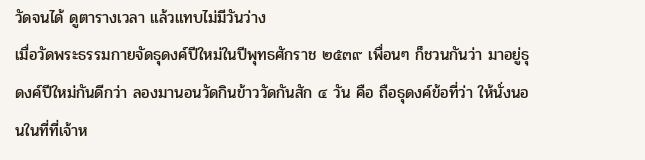วัดจนได้ ดูตารางเวลา แล้วแทบไม่มีวันว่าง
เมื่อวัดพระธรรมกายจัดธุดงค์ปีใหม่ในปีพุทธศักราช ๒๕๓๙ เพื่อนๆ ก็ชวนกันว่า มาอยู่ธุดงค์ปีใหม่กันดีกว่า ลองมานอนวัดกินข้าววัดกันสัก ๔ วัน คือ ถือธุดงค์ข้อที่ว่า ให้นั่งนอนในที่ที่เจ้าห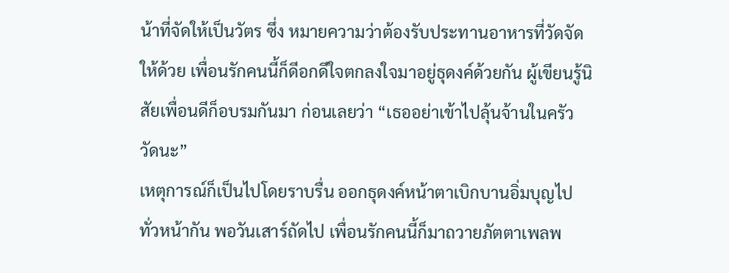น้าที่จัดให้เป็นวัตร ซึ่ง หมายความว่าต้องรับประทานอาหารที่วัดจัดให้ด้วย เพื่อนรักคนนี้ก็ดีอกดีใจตกลงใจมาอยู่ธุดงค์ด้วยกัน ผู้เขียนรู้นิสัยเพื่อนดีก็อบรมกันมา ก่อนเลยว่า “เธออย่าเข้าไปลุ้นจ้านในครัววัดนะ”
เหตุการณ์ก็เป็นไปโดยราบรื่น ออกธุดงค์หน้าตาเบิกบานอิ่มบุญไป ทั่วหน้ากัน พอวันเสาร์ถัดไป เพื่อนรักคนนี้ก็มาถวายภัตตาเพลพ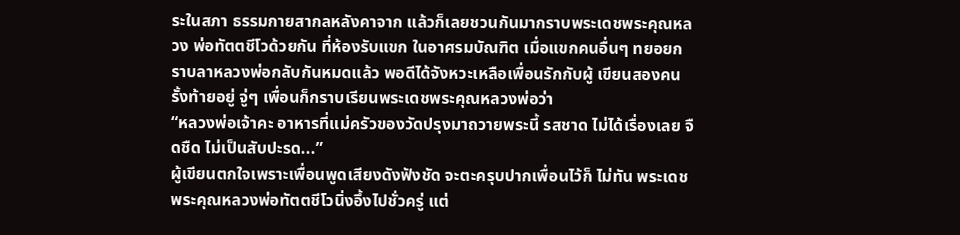ระในสภา ธรรมกายสากลหลังคาจาก แล้วก็เลยชวนกันมากราบพระเดชพระคุณหลวง พ่อทัตตชีโวด้วยกัน ที่ห้องรับแขก ในอาศรมบัณฑิต เมื่อแขกคนอื่นๆ ทยอยกราบลาหลวงพ่อกลับกันหมดแล้ว พอดีได้จังหวะเหลือเพื่อนรักกับผู้ เขียนสองคนรั้งท้ายอยู่ จู่ๆ เพื่อนก็กราบเรียนพระเดชพระคุณหลวงพ่อว่า
“หลวงพ่อเจ้าคะ อาหารที่แม่ครัวของวัดปรุงมาถวายพระนี้ รสชาด ไม่ได้เรื่องเลย จืดชืด ไม่เป็นสับปะรด...”
ผู้เขียนตกใจเพราะเพื่อนพูดเสียงดังฟังชัด จะตะครุบปากเพื่อนไว้ก็ ไม่ทัน พระเดชพระคุณหลวงพ่อทัตตชีโวนิ่งอึ้งไปชั่วครู่ แต่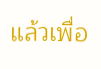แล้วเพื่อ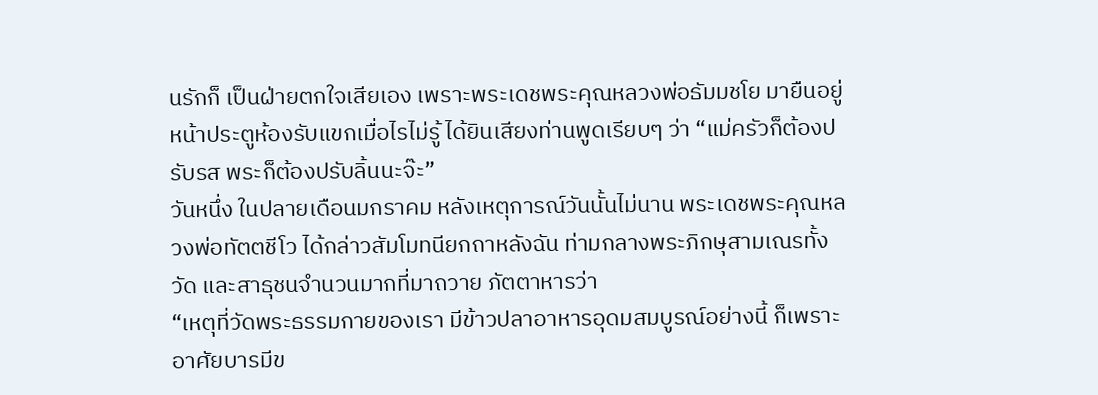นรักก็ เป็นฝ่ายตกใจเสียเอง เพราะพระเดชพระคุณหลวงพ่อธัมมชโย มายืนอยู่ หน้าประตูห้องรับแขกเมื่อไรไม่รู้ ได้ยินเสียงท่านพูดเรียบๆ ว่า “แม่ครัวก็ต้องปรับรส พระก็ต้องปรับลิ้นนะจ๊ะ”
วันหนึ่ง ในปลายเดือนมกราคม หลังเหตุการณ์วันนั้นไม่นาน พระเดชพระคุณหลวงพ่อทัตตชีโว ได้กล่าวสัมโมทนียกถาหลังฉัน ท่ามกลางพระภิกษุสามเณรทั้งวัด และสาธุชนจำนวนมากที่มาถวาย ภัตตาหารว่า
“เหตุที่วัดพระธรรมกายของเรา มีข้าวปลาอาหารอุดมสมบูรณ์อย่างนี้ ก็เพราะอาศัยบารมีข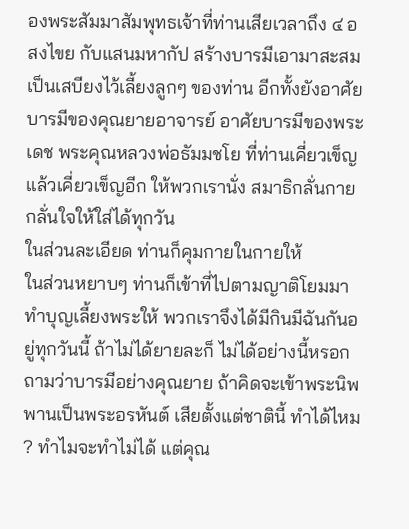องพระสัมมาสัมพุทธเจ้าที่ท่านเสียเวลาถึง ๔ อสงไขย กับแสนมหากัป สร้างบารมีเอามาสะสมเป็นเสบียงไว้เลี้ยงลูกๆ ของท่าน อีกทั้งยังอาศัยบารมีของคุณยายอาจารย์ อาศัยบารมีของพระเดช พระคุณหลวงพ่อธัมมชโย ที่ท่านเคี่ยวเข็ญแล้วเคี่ยวเข็ญอีก ให้พวกเรานั่ง สมาธิกลั่นกายกลั่นใจให้ใส่ได้ทุกวัน
ในส่วนละเอียด ท่านก็คุมกายในกายให้
ในส่วนหยาบๆ ท่านก็เข้าที่ไปตามญาติโยมมาทำบุญเลี้ยงพระให้ พวกเราจึงได้มีกินมีฉันกันอยู่ทุกวันนี้ ถ้าไม่ได้ยายละก็ ไม่ได้อย่างนี้หรอก
ถามว่าบารมีอย่างคุณยาย ถ้าคิดจะเข้าพระนิพพานเป็นพระอรหันต์ เสียตั้งแต่ชาตินี้ ทำได้ไหม ? ทำไมจะทำไม่ได้ แต่คุณ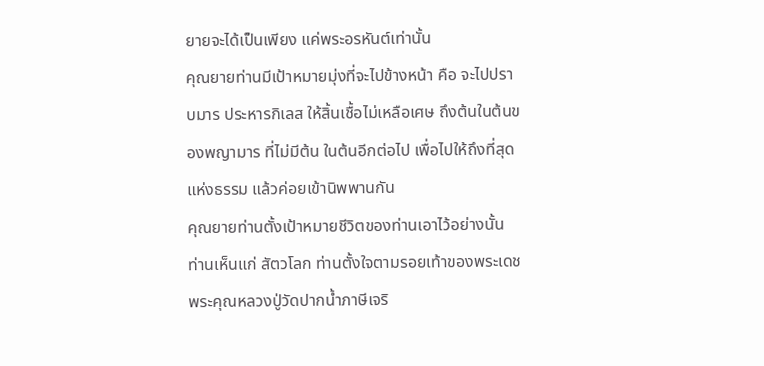ยายจะได้เป็นเพียง แค่พระอรหันต์เท่านั้น
คุณยายท่านมีเป้าหมายมุ่งที่จะไปข้างหน้า คือ จะไปปราบมาร ประหารกิเลส ให้สิ้นเชื้อไม่เหลือเศษ ถึงต้นในต้นของพญามาร ที่ไม่มีต้น ในต้นอีกต่อไป เพื่อไปให้ถึงที่สุดแห่งธรรม แล้วค่อยเข้านิพพานกัน
คุณยายท่านตั้งเป้าหมายชีวิตของท่านเอาไว้อย่างนั้น ท่านเห็นแก่ สัตวโลก ท่านตั้งใจตามรอยเท้าของพระเดชพระคุณหลวงปู่วัดปากน้ำภาษีเจริ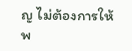ญ ไม่ต้องการให้พ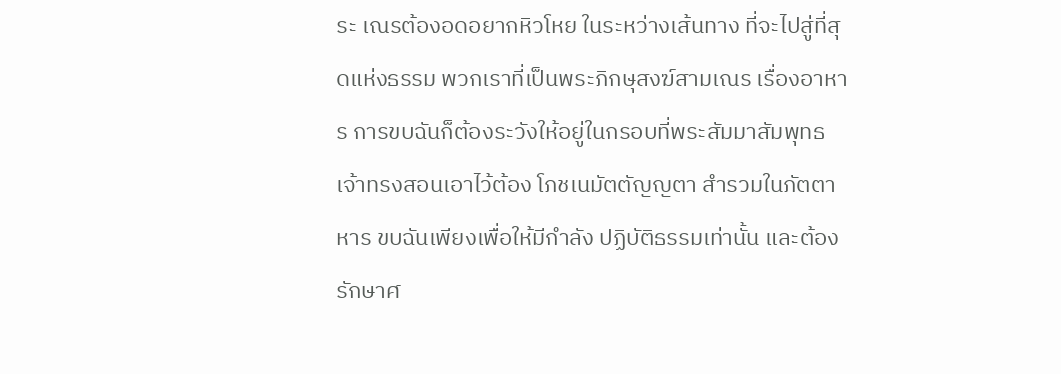ระ เณรต้องอดอยากหิวโหย ในระหว่างเส้นทาง ที่จะไปสู่ที่สุดแห่งธรรม พวกเราที่เป็นพระภิกษุสงฆ์สามเณร เรื่องอาหาร การขบฉันก็ต้องระวังให้อยู่ในกรอบที่พระสัมมาสัมพุทธเจ้าทรงสอนเอาไว้ต้อง โภชเนมัตตัญญตา สำรวมในภัตตาหาร ขบฉันเพียงเพื่อให้มีกำลัง ปฏิบัติธรรมเท่านั้น และต้องรักษาศ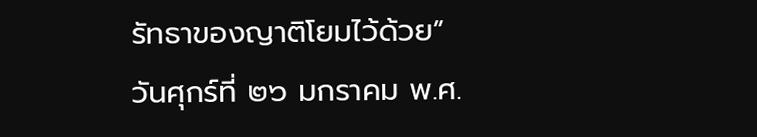รัทธาของญาติโยมไว้ด้วย”
วันศุกร์ที่ ๒๖ มกราคม พ.ศ.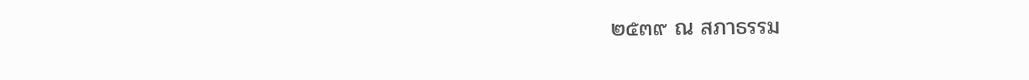๒๕๓๙ ณ สภาธรรม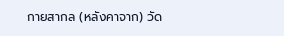กายสากล (หลังคาจาก) วัด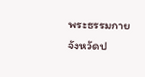พระธรรมกาย จังหวัดป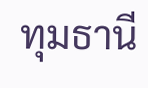ทุมธานี